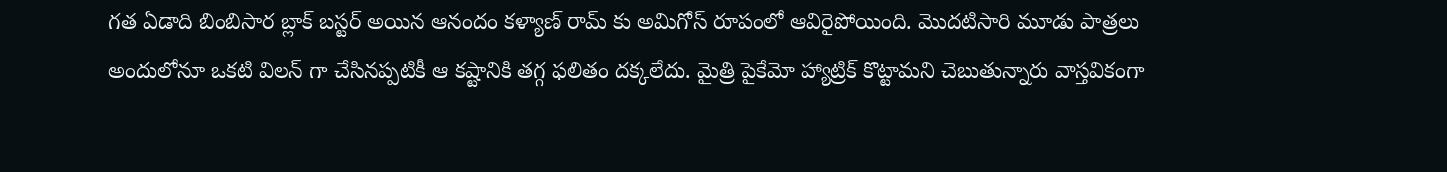గత ఏడాది బింబిసార బ్లాక్ బస్టర్ అయిన ఆనందం కళ్యాణ్ రామ్ కు అమిగోస్ రూపంలో ఆవిరైపోయింది. మొదటిసారి మూడు పాత్రలు అందులోనూ ఒకటి విలన్ గా చేసినప్పటికీ ఆ కష్టానికి తగ్గ ఫలితం దక్కలేదు. మైత్రి పైకేమో హ్యాట్రిక్ కొట్టామని చెబుతున్నారు వాస్తవికంగా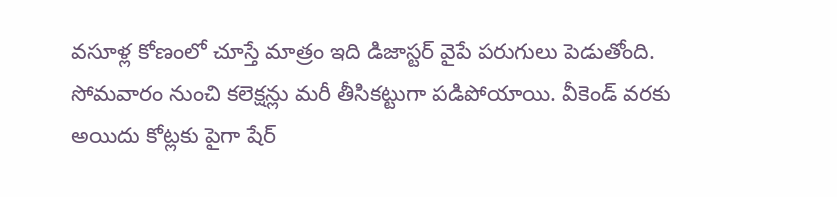వసూళ్ల కోణంలో చూస్తే మాత్రం ఇది డిజాస్టర్ వైపే పరుగులు పెడుతోంది. సోమవారం నుంచి కలెక్షన్లు మరీ తీసికట్టుగా పడిపోయాయి. వీకెండ్ వరకు అయిదు కోట్లకు పైగా షేర్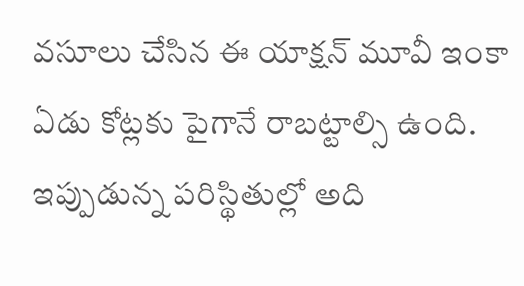వసూలు చేసిన ఈ యాక్షన్ మూవీ ఇంకా ఏడు కోట్లకు పైగానే రాబట్టాల్సి ఉంది. ఇప్పుడున్న పరిస్థితుల్లో అది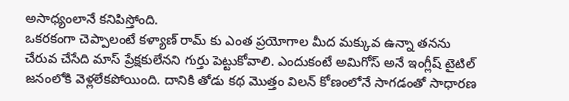అసాధ్యంలానే కనిపిస్తోంది.
ఒకరకంగా చెప్పాలంటే కళ్యాణ్ రామ్ కు ఎంత ప్రయోగాల మీద మక్కువ ఉన్నా తనను చేరువ చేసేది మాస్ ప్రేక్షకులేనని గుర్తు పెట్టుకోవాలి. ఎందుకంటే అమిగోస్ అనే ఇంగ్లీష్ టైటిల్ జనంలోకి వెళ్లలేకపోయింది. దానికి తోడు కథ మొత్తం విలన్ కోణంలోనే సాగడంతో సాధారణ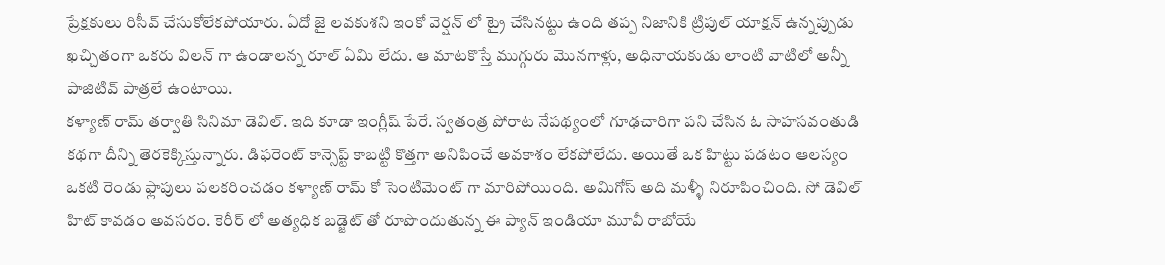ప్రేక్షకులు రిసీవ్ చేసుకోలేకపోయారు. ఏదో జై లవకుశని ఇంకో వెర్షన్ లో ట్రై చేసినట్టు ఉంది తప్ప నిజానికి ట్రిపుల్ యాక్షన్ ఉన్నప్పుడు ఖచ్చితంగా ఒకరు విలన్ గా ఉండాలన్న రూల్ ఏమి లేదు. ఆ మాటకొస్తే ముగ్గురు మొనగాళ్లు, అధినాయకుడు లాంటి వాటిలో అన్నీ పాజిటివ్ పాత్రలే ఉంటాయి.
కళ్యాణ్ రామ్ తర్వాతి సినిమా డెవిల్. ఇది కూడా ఇంగ్లీష్ పేరే. స్వతంత్ర పోరాట నేపథ్యంలో గూఢచారిగా పని చేసిన ఓ సాహసవంతుడి కథగా దీన్ని తెరకెక్కిస్తున్నారు. డిఫరెంట్ కాన్సెప్ట్ కాబట్టి కొత్తగా అనిపించే అవకాశం లేకపోలేదు. అయితే ఒక హిట్టు పడటం ఆలస్యం ఒకటి రెండు ఫ్లాపులు పలకరించడం కళ్యాణ్ రామ్ కో సెంటిమెంట్ గా మారిపోయింది. అమిగోస్ అది మళ్ళీ నిరూపించింది. సో డెవిల్ హిట్ కావడం అవసరం. కెరీర్ లో అత్యధిక బడ్జెట్ తో రూపొందుతున్న ఈ ప్యాన్ ఇండియా మూవీ రాబోయే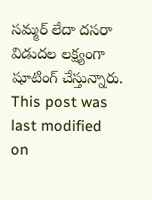సమ్మర్ లేదా దసరా విడుదల లక్ష్యంగా షూటింగ్ చేస్తున్నారు.
This post was last modified on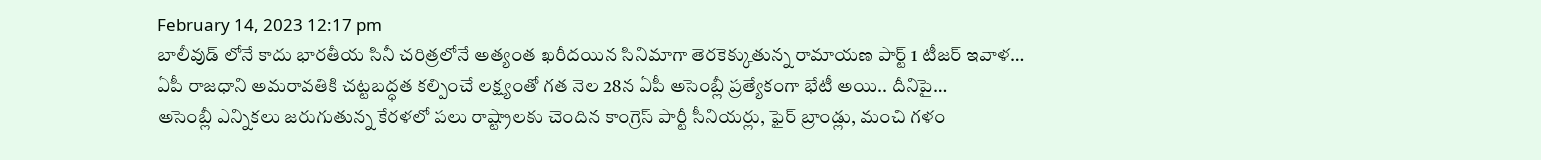February 14, 2023 12:17 pm
బాలీవుడ్ లోనే కాదు భారతీయ సినీ చరిత్రలోనే అత్యంత ఖరీదయిన సినిమాగా తెరకెక్కుతున్న రామాయణ పార్ట్ 1 టీజర్ ఇవాళ…
ఏపీ రాజధాని అమరావతికి చట్టబద్ధత కల్పించే లక్ష్యంతో గత నెల 28న ఏపీ అసెంబ్లీ ప్రత్యేకంగా భేటీ అయి.. దీనిపై…
అసెంబ్లీ ఎన్నికలు జరుగుతున్న కేరళలో పలు రాష్ట్రాలకు చెందిన కాంగ్రెస్ పార్టీ సీనియర్లు, ఫైర్ బ్రాండ్లు, మంచి గళం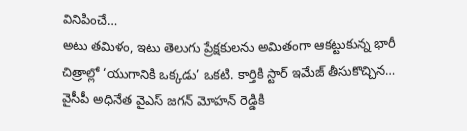వినిపించే…
అటు తమిళం, ఇటు తెలుగు ప్రేక్షకులను అమితంగా ఆకట్టుకున్న భారీ చిత్రాల్లో ‘యుగానికి ఒక్కడు’ ఒకటి. కార్తికి స్టార్ ఇమేజ్ తీసుకొచ్చిన…
వైసీపీ అధినేత వైఎస్ జగన్ మోహన్ రెడ్డికి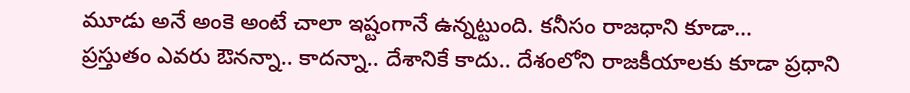మూడు అనే అంకె అంటే చాలా ఇష్టంగానే ఉన్నట్టుంది. కనీసం రాజధాని కూడా…
ప్రస్తుతం ఎవరు ఔనన్నా.. కాదన్నా.. దేశానికే కాదు.. దేశంలోని రాజకీయాలకు కూడా ప్రధాని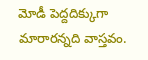మోడీ పెద్దదిక్కుగా మారారన్నది వాస్తవం.